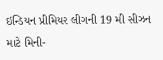ઇન્ડિયન પ્રીમિયર લીગની 19 મી સીઝન માટે મિની-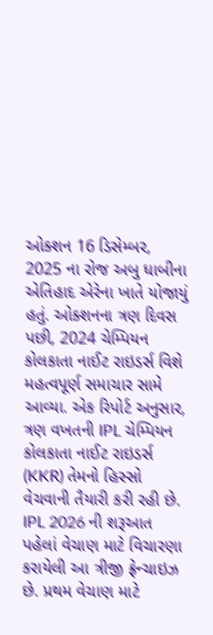ઓક્શન 16 ડિસેમ્બર, 2025 ના રોજ અબુ ધાબીના એતિહાદ એરેના ખાતે યોજાયું હતું. ઓક્શનના ત્રણ દિવસ પછી, 2024 ચેમ્પિયન કોલકાતા નાઈટ રાઇડર્સ વિશે મહત્વપૂર્ણ સમાચાર સામે આવ્યા. એક રિપોર્ટ અનુસાર, ત્રણ વખતની IPL ચેમ્પિયન કોલકાતા નાઈટ રાઇડર્સ (KKR) તેમનો હિસ્સો વેચવાની તૈયારી કરી રહી છે. IPL 2026 ની શરૂઆત પહેલાં વેચાણ માટે વિચારણા કરાયેલી આ ત્રીજી ફ્રેન્ચાઇઝ છે. પ્રથમ વેચાણ માટે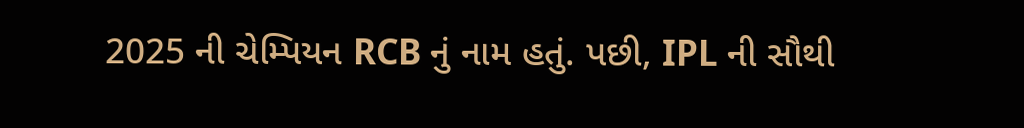2025 ની ચેમ્પિયન RCB નું નામ હતું. પછી, IPL ની સૌથી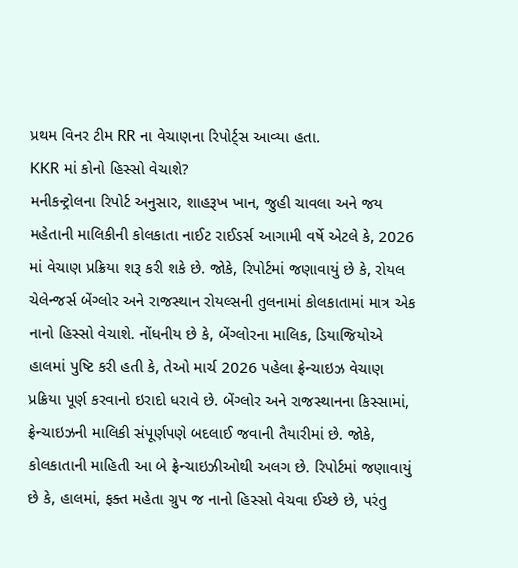પ્રથમ વિનર ટીમ RR ના વેચાણના રિપોર્ટ્સ આવ્યા હતા.
KKR માં કોનો હિસ્સો વેચાશે?
મનીકન્ટ્રોલના રિપોર્ટ અનુસાર, શાહરૂખ ખાન, જુહી ચાવલા અને જય મહેતાની માલિકીની કોલકાતા નાઈટ રાઈડર્સ આગામી વર્ષે એટલે કે, 2026 માં વેચાણ પ્રક્રિયા શરૂ કરી શકે છે. જોકે, રિપોર્ટમાં જણાવાયું છે કે, રોયલ ચેલેન્જર્સ બેંગ્લોર અને રાજસ્થાન રોયલ્સની તુલનામાં કોલકાતામાં માત્ર એક નાનો હિસ્સો વેચાશે. નોંધનીય છે કે, બેંગ્લોરના માલિક, ડિયાજિયોએ હાલમાં પુષ્ટિ કરી હતી કે, તેઓ માર્ચ 2026 પહેલા ફ્રેન્ચાઇઝ વેચાણ પ્રક્રિયા પૂર્ણ કરવાનો ઇરાદો ધરાવે છે. બેંગ્લોર અને રાજસ્થાનના કિસ્સામાં, ફ્રેન્ચાઇઝની માલિકી સંપૂર્ણપણે બદલાઈ જવાની તૈયારીમાં છે. જોકે, કોલકાતાની માહિતી આ બે ફ્રેન્ચાઇઝીઓથી અલગ છે. રિપોર્ટમાં જણાવાયું છે કે, હાલમાં, ફક્ત મહેતા ગ્રુપ જ નાનો હિસ્સો વેચવા ઈચ્છે છે, પરંતુ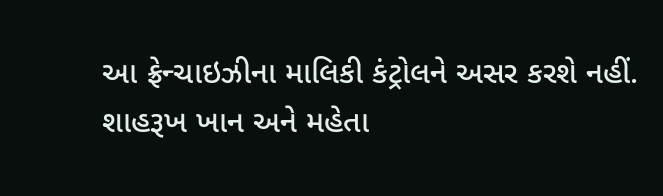આ ફ્રેન્ચાઇઝીના માલિકી કંટ્રોલને અસર કરશે નહીં.
શાહરૂખ ખાન અને મહેતા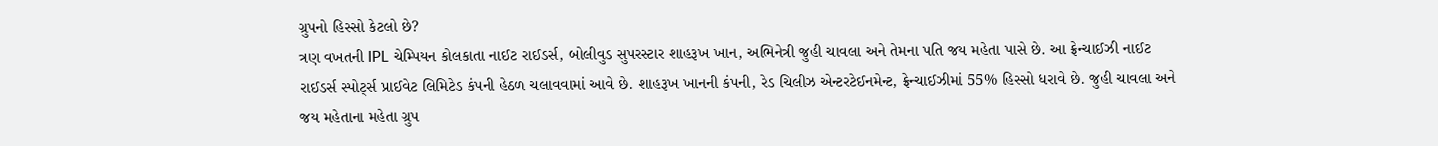ગ્રુપનો હિસ્સો કેટલો છે?
ત્રણ વખતની IPL ચેમ્પિયન કોલકાતા નાઈટ રાઈડર્સ, બોલીવુડ સુપરસ્ટાર શાહરૂખ ખાન, અભિનેત્રી જુહી ચાવલા અને તેમના પતિ જય મહેતા પાસે છે. આ ફ્રેન્ચાઈઝી નાઈટ રાઈડર્સ સ્પોર્ટ્સ પ્રાઈવેટ લિમિટેડ કંપની હેઠળ ચલાવવામાં આવે છે. શાહરૂખ ખાનની કંપની, રેડ ચિલીઝ એન્ટરટેઈનમેન્ટ, ફ્રેન્ચાઈઝીમાં 55% હિસ્સો ધરાવે છે. જુહી ચાવલા અને જય મહેતાના મહેતા ગ્રુપ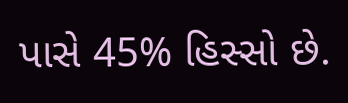પાસે 45% હિસ્સો છે.